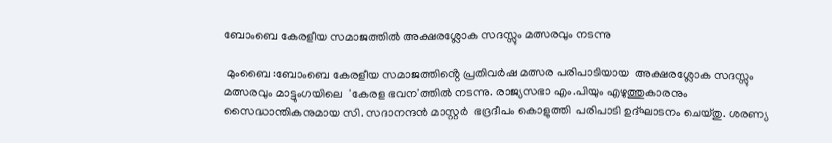ബോംബെ കേരളീയ സമാജത്തിൽ അക്ഷരശ്ലോക സദസ്സും മത്സരവും നടന്നു

 മുംബൈ :ബോംബെ കേരളീയ സമാജത്തിൻ്റെ പ്രതിവർഷ മത്സര പരിപാടിയായ  അക്ഷരശ്ലോക സദസ്സും മത്സരവും മാട്ടുംഗയിലെ  'കേരള ഭവന'ത്തിൽ നടന്നു. രാജ്യസഭാ എം.പിയും എഴുത്തുകാരനും സൈദ്ധാന്തികനുമായ സി. സദാനന്ദൻ മാസ്റ്റർ  ഭദ്രദീപം കൊളുത്തി  പരിപാടി ഉദ്ഘാടനം ചെയ്തു. ശരണ്യ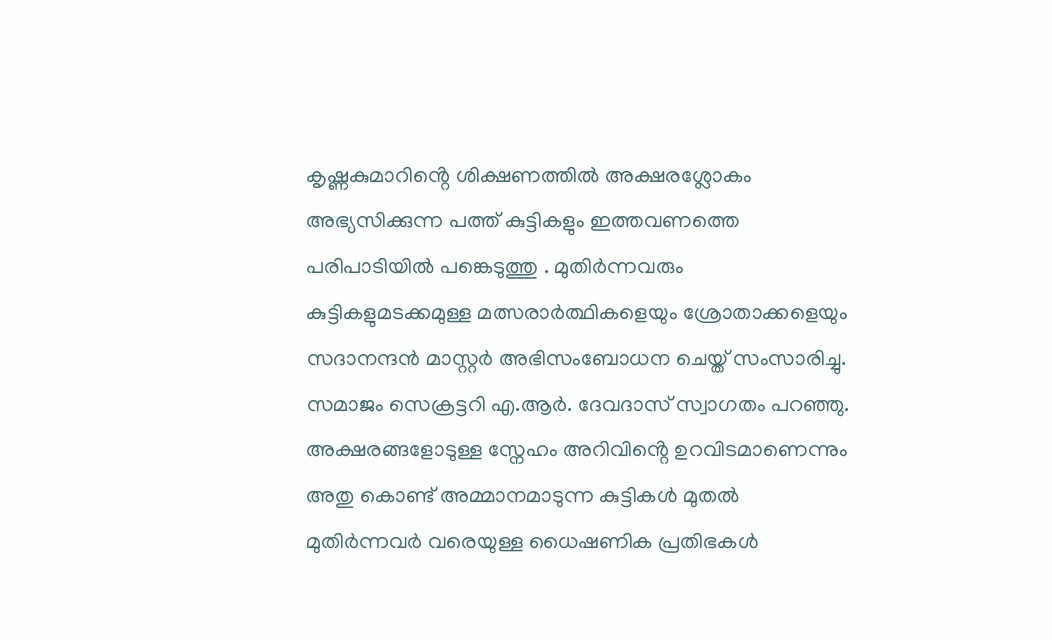കൃഷ്ണകുമാറിൻ്റെ ശിക്ഷണത്തിൽ അക്ഷരശ്ലോകം അഭ്യസിക്കുന്ന പത്ത് കുട്ടികളും ഇത്തവണത്തെ  പരിപാടിയിൽ പങ്കെടുത്തു . മുതിർന്നവരും കുട്ടികളുമടക്കമുള്ള മത്സരാർത്ഥികളെയും ശ്രോതാക്കളെയും സദാനന്ദൻ മാസ്റ്റർ അഭിസംബോധന ചെയ്ത് സംസാരിച്ചു. സമാജം സെക്രട്ടറി എ.ആർ. ദേവദാസ് സ്വാഗതം പറഞ്ഞു. അക്ഷരങ്ങളോടുള്ള സ്നേഹം അറിവിൻ്റെ ഉറവിടമാണെന്നും അതു കൊണ്ട് അമ്മാനമാടുന്ന കുട്ടികൾ മുതൽ മുതിർന്നവർ വരെയുള്ള ധൈഷണിക പ്രതിഭകൾ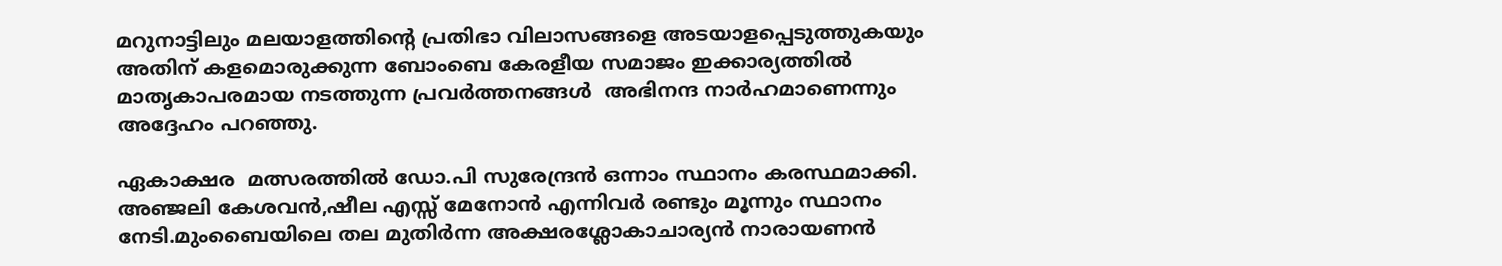മറുനാട്ടിലും മലയാളത്തിൻ്റെ പ്രതിഭാ വിലാസങ്ങളെ അടയാളപ്പെടുത്തുകയും അതിന് കളമൊരുക്കുന്ന ബോംബെ കേരളീയ സമാജം ഇക്കാര്യത്തിൽ മാതൃകാപരമായ നടത്തുന്ന പ്രവർത്തനങ്ങൾ  അഭിനന്ദ നാർഹമാണെന്നും അദ്ദേഹം പറഞ്ഞു.

ഏകാക്ഷര  മത്സരത്തിൽ ഡോ.പി സുരേന്ദ്രൻ ഒന്നാം സ്ഥാനം കരസ്ഥമാക്കി. അഞ്ജലി കേശവൻ,ഷീല എസ്സ് മേനോൻ എന്നിവർ രണ്ടും മൂന്നും സ്ഥാനം നേടി.മുംബൈയിലെ തല മുതിർന്ന അക്ഷരശ്ലോകാചാര്യൻ നാരായണൻ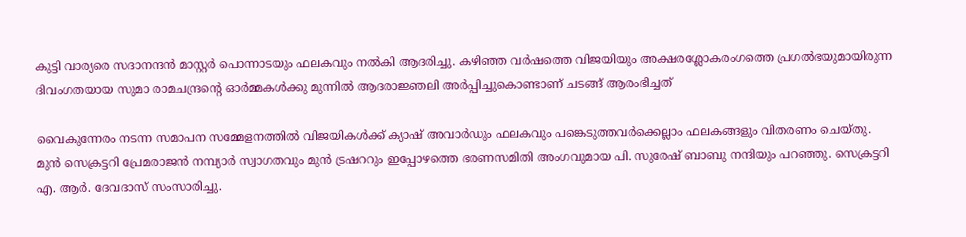കുട്ടി വാര്യരെ സദാനന്ദൻ മാസ്റ്റർ പൊന്നാടയും ഫലകവും നൽകി ആദരിച്ചു. കഴിഞ്ഞ വർഷത്തെ വിജയിയും അക്ഷരശ്ലോകരംഗത്തെ പ്രഗൽഭയുമായിരുന്ന ദിവംഗതയായ സുമാ രാമചന്ദ്രൻ്റെ ഓർമ്മകൾക്കു മുന്നിൽ ആദരാജ്ഞലി അർപ്പിച്ചുകൊണ്ടാണ് ചടങ്ങ് ആരംഭിച്ചത്

വൈകുന്നേരം നടന്ന സമാപന സമ്മേളനത്തിൽ വിജയികൾക്ക് ക്യാഷ് അവാർഡും ഫലകവും പങ്കെടുത്തവർക്കെല്ലാം ഫലകങ്ങളും വിതരണം ചെയ്തു. മുൻ സെക്രട്ടറി പ്രേമരാജൻ നമ്പ്യാർ സ്വാഗതവും മുൻ ട്രഷററും ഇപ്പോഴത്തെ ഭരണസമിതി അംഗവുമായ പി. സുരേഷ് ബാബു നന്ദിയും പറഞ്ഞു. സെക്രട്ടറി എ. ആർ. ദേവദാസ് സംസാരിച്ചു.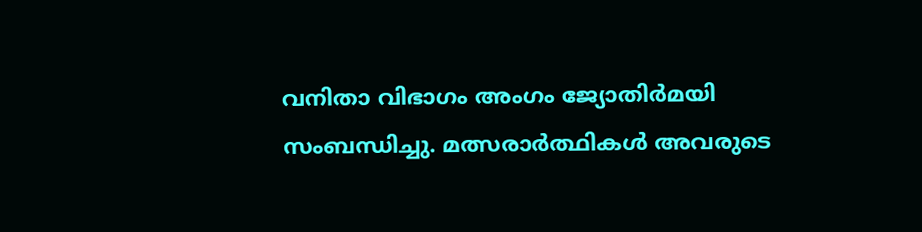വനിതാ വിഭാഗം അംഗം ജ്യോതിർമയി സംബന്ധിച്ചു. മത്സരാർത്ഥികൾ അവരുടെ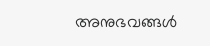അനുഭവങ്ങൾ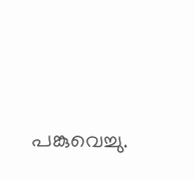പങ്കുവെച്ചു.